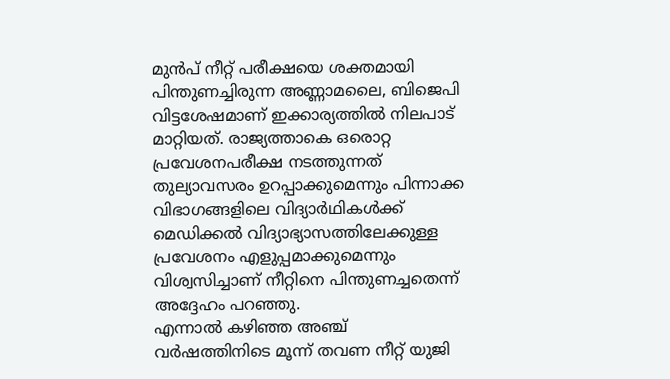മുൻപ് നീറ്റ് പരീക്ഷയെ ശക്തമായി പിന്തുണച്ചിരുന്ന അണ്ണാമലൈ, ബിജെപി വിട്ടശേഷമാണ് ഇക്കാര്യത്തിൽ നിലപാട് മാറ്റിയത്. രാജ്യത്താകെ ഒരൊറ്റ പ്രവേശനപരീക്ഷ നടത്തുന്നത് തുല്യാവസരം ഉറപ്പാക്കുമെന്നും പിന്നാക്ക വിഭാഗങ്ങളിലെ വിദ്യാർഥികൾക്ക് മെഡിക്കൽ വിദ്യാഭ്യാസത്തിലേക്കുള്ള പ്രവേശനം എളുപ്പമാക്കുമെന്നും വിശ്വസിച്ചാണ് നീറ്റിനെ പിന്തുണച്ചതെന്ന് അദ്ദേഹം പറഞ്ഞു.
എന്നാൽ കഴിഞ്ഞ അഞ്ച് വർഷത്തിനിടെ മൂന്ന് തവണ നീറ്റ് യുജി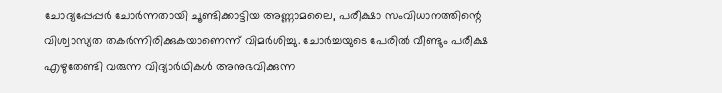ചോദ്യപ്പേപ്പർ ചോർന്നതായി ചൂണ്ടിക്കാട്ടിയ അണ്ണാമലൈ, പരീക്ഷാ സംവിധാനത്തിന്റെ വിശ്വാസ്യത തകർന്നിരിക്കുകയാണെന്ന് വിമർശിച്ചു. ചോർച്ചയുടെ പേരിൽ വീണ്ടും പരീക്ഷ എഴുതേണ്ടി വരുന്ന വിദ്യാർഥികൾ അനുഭവിക്കുന്ന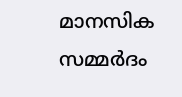മാനസിക സമ്മർദം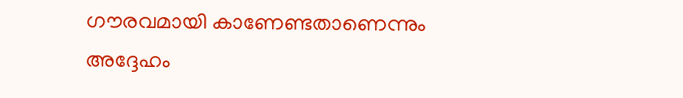ഗൗരവമായി കാണേണ്ടതാണെന്നും അദ്ദേഹം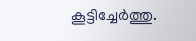കൂട്ടിച്ചേർത്തു.